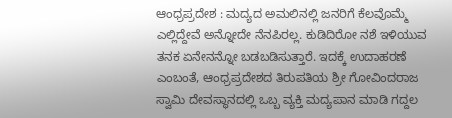ಆಂಧ್ರಪ್ರದೇಶ : ಮದ್ಯದ ಅಮಲಿನಲ್ಲಿ ಜನರಿಗೆ ಕೆಲವೊಮ್ಮೆ ಎಲ್ಲಿದ್ದೇವೆ ಅನ್ನೋದೇ ನೆನಪಿರಲ್ಲ. ಕುಡಿದಿರೋ ನಶೆ ಇಳಿಯುವ ತನಕ ಏನೇನನ್ನೋ ಬಡಬಡಿಸುತ್ತಾರೆ. ಇದಕ್ಕೆ ಉದಾಹರಣೆ ಎಂಬಂತೆ, ಆಂಧ್ರಪ್ರದೇಶದ ತಿರುಪತಿಯ ಶ್ರೀ ಗೋವಿಂದರಾಜ ಸ್ವಾಮಿ ದೇವಸ್ಥಾನದಲ್ಲಿ ಒಬ್ಬ ವ್ಯಕ್ತಿ ಮದ್ಯಪಾನ ಮಾಡಿ ಗದ್ದಲ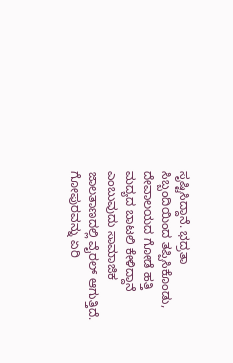ಸೃಷ್ಟಿಸಿದ್ದಾನೆ. ಭದ್ರತಾ ಸಿಬ್ಬಂದಿಯಿಂದ ತಪ್ಪಿಸಿಕೊಂಡು, ದೇವಾಲಯದ ಗೋಡೆ ಹತ್ತಿ ಮದ್ಯದ ಬಾಟಲಿ ಕೇಳಿದ್ದಾನೆ ಎಂಬುವುದು ಸಾಮಾಜಿಕ ಜಾಲತಾಣದಲ್ಲಿ ವೈರಲ್ ಆಗುತ್ತಿದೆ.
ಗೋಪುರವನ್ನು ಏರಿ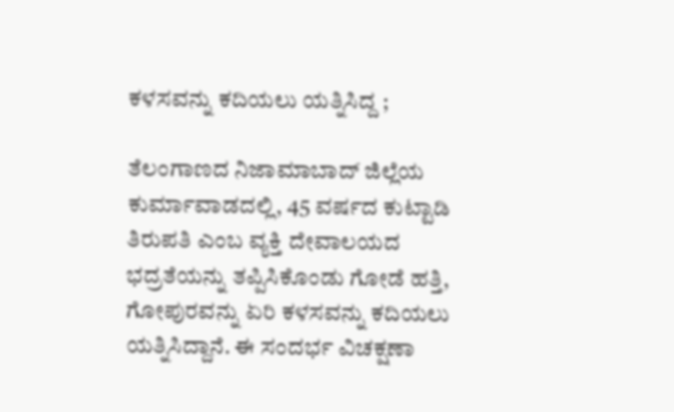ಕಳಸವನ್ನು ಕದಿಯಲು ಯತ್ನಿಸಿದ್ದ ;

ತೆಲಂಗಾಣದ ನಿಜಾಮಾಬಾದ್ ಜಿಲ್ಲೆಯ ಕುರ್ಮಾವಾಡದಲ್ಲಿ, 45 ವರ್ಷದ ಕುಟ್ಟಾಡಿ ತಿರುಪತಿ ಎಂಬ ವ್ಯಕ್ತಿ ದೇವಾಲಯದ ಭದ್ರತೆಯನ್ನು ತಪ್ಪಿಸಿಕೊಂಡು ಗೋಡೆ ಹತ್ತಿ, ಗೋಪುರವನ್ನು ಏರಿ ಕಳಸವನ್ನು ಕದಿಯಲು ಯತ್ನಿಸಿದ್ದಾನೆ. ಈ ಸಂದರ್ಭ ವಿಚಕ್ಷಣಾ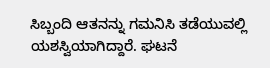ಸಿಬ್ಬಂದಿ ಆತನನ್ನು ಗಮನಿಸಿ ತಡೆಯುವಲ್ಲಿ ಯಶಸ್ವಿಯಾಗಿದ್ದಾರೆ. ಘಟನೆ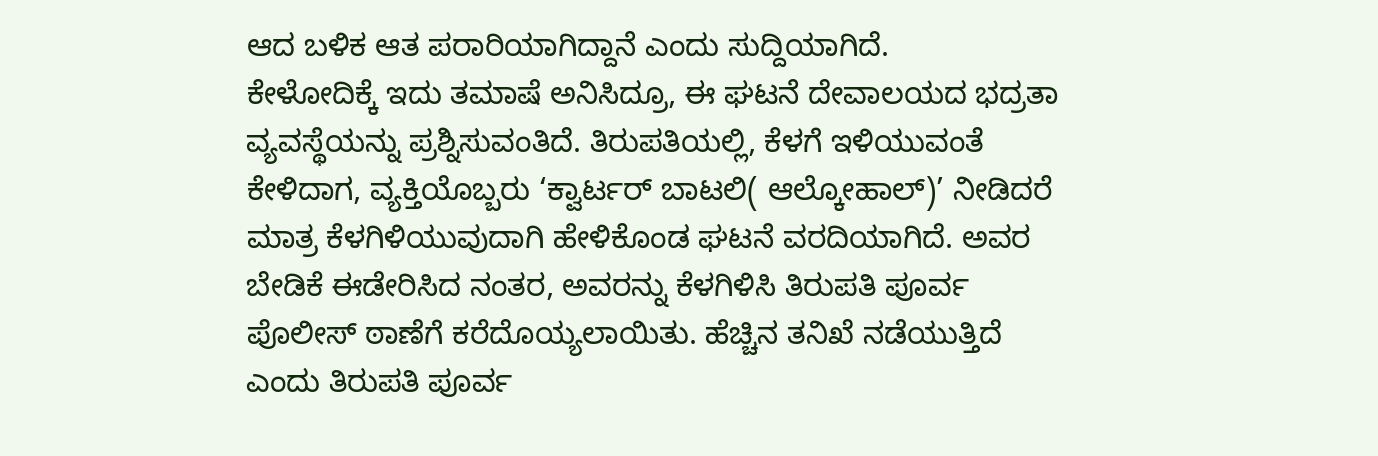ಆದ ಬಳಿಕ ಆತ ಪರಾರಿಯಾಗಿದ್ದಾನೆ ಎಂದು ಸುದ್ದಿಯಾಗಿದೆ.
ಕೇಳೋದಿಕ್ಕೆ ಇದು ತಮಾಷೆ ಅನಿಸಿದ್ರೂ, ಈ ಘಟನೆ ದೇವಾಲಯದ ಭದ್ರತಾ ವ್ಯವಸ್ಥೆಯನ್ನು ಪ್ರಶ್ನಿಸುವಂತಿದೆ. ತಿರುಪತಿಯಲ್ಲಿ, ಕೆಳಗೆ ಇಳಿಯುವಂತೆ ಕೇಳಿದಾಗ, ವ್ಯಕ್ತಿಯೊಬ್ಬರು ‘ಕ್ವಾರ್ಟರ್ ಬಾಟಲಿ( ಆಲ್ಕೋಹಾಲ್)’ ನೀಡಿದರೆ ಮಾತ್ರ ಕೆಳಗಿಳಿಯುವುದಾಗಿ ಹೇಳಿಕೊಂಡ ಘಟನೆ ವರದಿಯಾಗಿದೆ. ಅವರ ಬೇಡಿಕೆ ಈಡೇರಿಸಿದ ನಂತರ, ಅವರನ್ನು ಕೆಳಗಿಳಿಸಿ ತಿರುಪತಿ ಪೂರ್ವ ಪೊಲೀಸ್ ಠಾಣೆಗೆ ಕರೆದೊಯ್ಯಲಾಯಿತು. ಹೆಚ್ಚಿನ ತನಿಖೆ ನಡೆಯುತ್ತಿದೆ ಎಂದು ತಿರುಪತಿ ಪೂರ್ವ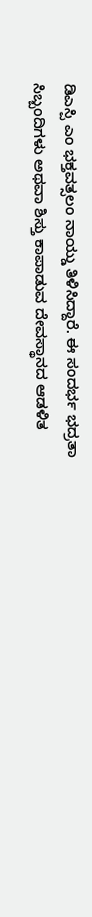ಡಿಎಸ್ಪಿ ಎಂ ಭಕ್ತವತ್ಸಲಂ ನಾಯ್ಡು ತಿಳಿಸಿದ್ದಾರೆ. ಈ ಸಂದರ್ಭ ಭದ್ರತಾ ಸಿಬ್ಬಂದಿಗಳು ಅಥವಾ ಶಿಸ್ತು ಕಾಪಾಡುವ ದೇವಸ್ಥಾನದ ಆಡಳಿತ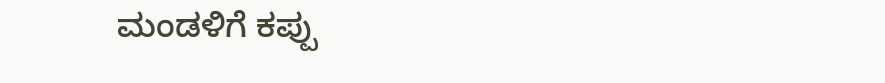ಮಂಡಳಿಗೆ ಕಪ್ಪು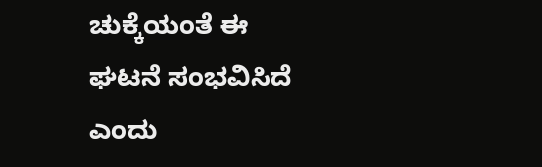ಚುಕ್ಕೆಯಂತೆ ಈ ಘಟನೆ ಸಂಭವಿಸಿದೆ ಎಂದು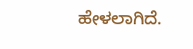ಹೇಳಲಾಗಿದೆ.